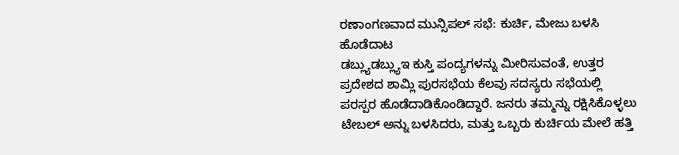ರಣಾಂಗಣವಾದ ಮುನ್ಸಿಪಲ್ ಸಭೆ: ಕುರ್ಚಿ, ಮೇಜು ಬಳಸಿ ಹೊಡೆದಾಟ
ಡಬ್ಲ್ಯುಡಬ್ಲ್ಯುಇ ಕುಸ್ತಿ ಪಂದ್ಯಗಳನ್ನು ಮೀರಿಸುವಂತೆ, ಉತ್ತರ ಪ್ರದೇಶದ ಶಾಮ್ಲಿ ಪುರಸಭೆಯ ಕೆಲವು ಸದಸ್ಯರು ಸಭೆಯಲ್ಲಿ ಪರಸ್ಪರ ಹೊಡೆದಾಡಿಕೊಂಡಿದ್ದಾರೆ. ಜನರು ತಮ್ಮನ್ನು ರಕ್ಷಿಸಿಕೊಳ್ಳಲು ಟೇಬಲ್ ಅನ್ನು ಬಳಸಿದರು, ಮತ್ತು ಒಬ್ಬರು ಕುರ್ಚಿಯ ಮೇಲೆ ಹತ್ತಿ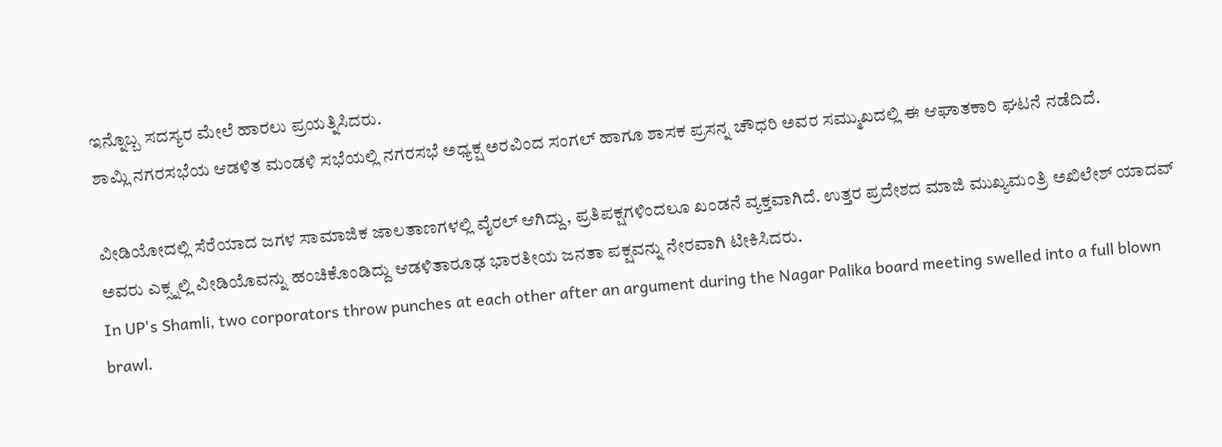ಇನ್ನೊಬ್ಬ ಸದಸ್ಯರ ಮೇಲೆ ಹಾರಲು ಪ್ರಯತ್ನಿಸಿದರು.
ಶಾಮ್ಲಿ ನಗರಸಭೆಯ ಆಡಳಿತ ಮಂಡಳಿ ಸಭೆಯಲ್ಲಿ ನಗರಸಭೆ ಅಧ್ಯಕ್ಷ ಅರವಿಂದ ಸಂಗಲ್ ಹಾಗೂ ಶಾಸಕ ಪ್ರಸನ್ನ ಚೌಧರಿ ಅವರ ಸಮ್ಮುಖದಲ್ಲಿ ಈ ಆಘಾತಕಾರಿ ಘಟನೆ ನಡೆದಿದೆ.

ವೀಡಿಯೋದಲ್ಲಿ ಸೆರೆಯಾದ ಜಗಳ ಸಾಮಾಜಿಕ ಜಾಲತಾಣಗಳಲ್ಲಿ ವೈರಲ್ ಆಗಿದ್ದು, ಪ್ರತಿಪಕ್ಷಗಳಿಂದಲೂ ಖಂಡನೆ ವ್ಯಕ್ತವಾಗಿದೆ. ಉತ್ತರ ಪ್ರದೇಶದ ಮಾಜಿ ಮುಖ್ಯಮಂತ್ರಿ ಅಖಿಲೇಶ್ ಯಾದವ್ ಅವರು ಎಕ್ಸ್ನಲ್ಲಿ ವೀಡಿಯೊವನ್ನು ಹಂಚಿಕೊಂಡಿದ್ದು ಆಡಳಿತಾರೂಢ ಭಾರತೀಯ ಜನತಾ ಪಕ್ಷವನ್ನು ನೇರವಾಗಿ ಟೀಕಿಸಿದರು.
In UP's Shamli, two corporators throw punches at each other after an argument during the Nagar Palika board meeting swelled into a full blown brawl.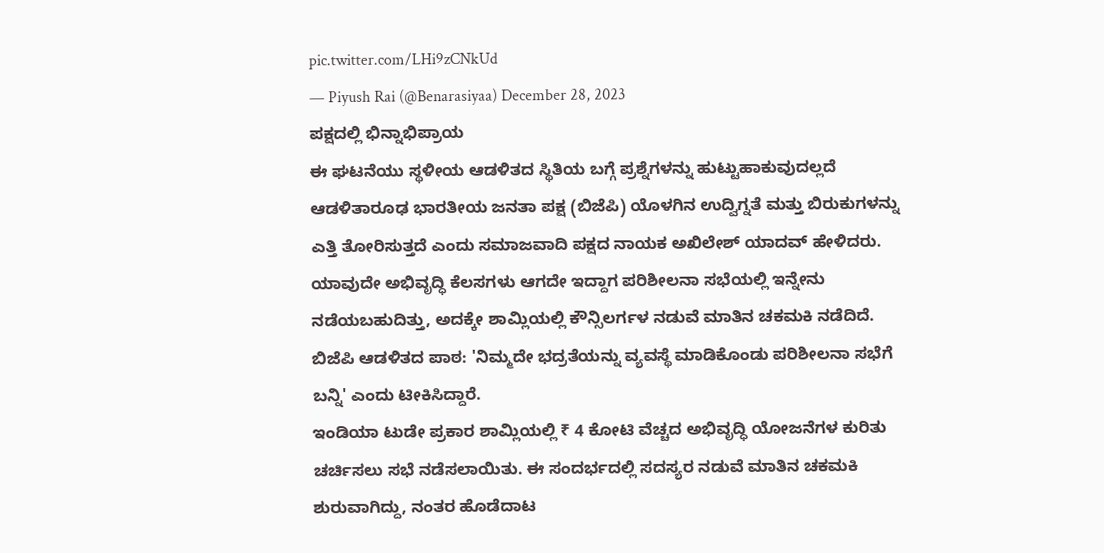pic.twitter.com/LHi9zCNkUd
— Piyush Rai (@Benarasiyaa) December 28, 2023
ಪಕ್ಷದಲ್ಲಿ ಭಿನ್ನಾಭಿಪ್ರಾಯ
ಈ ಘಟನೆಯು ಸ್ಥಳೀಯ ಆಡಳಿತದ ಸ್ಥಿತಿಯ ಬಗ್ಗೆ ಪ್ರಶ್ನೆಗಳನ್ನು ಹುಟ್ಟುಹಾಕುವುದಲ್ಲದೆ ಆಡಳಿತಾರೂಢ ಭಾರತೀಯ ಜನತಾ ಪಕ್ಷ (ಬಿಜೆಪಿ) ಯೊಳಗಿನ ಉದ್ವಿಗ್ನತೆ ಮತ್ತು ಬಿರುಕುಗಳನ್ನು ಎತ್ತಿ ತೋರಿಸುತ್ತದೆ ಎಂದು ಸಮಾಜವಾದಿ ಪಕ್ಷದ ನಾಯಕ ಅಖಿಲೇಶ್ ಯಾದವ್ ಹೇಳಿದರು.
ಯಾವುದೇ ಅಭಿವೃದ್ಧಿ ಕೆಲಸಗಳು ಆಗದೇ ಇದ್ದಾಗ ಪರಿಶೀಲನಾ ಸಭೆಯಲ್ಲಿ ಇನ್ನೇನು ನಡೆಯಬಹುದಿತ್ತು, ಅದಕ್ಕೇ ಶಾಮ್ಲಿಯಲ್ಲಿ ಕೌನ್ಸಿಲರ್ಗಳ ನಡುವೆ ಮಾತಿನ ಚಕಮಕಿ ನಡೆದಿದೆ. ಬಿಜೆಪಿ ಆಡಳಿತದ ಪಾಠ: 'ನಿಮ್ಮದೇ ಭದ್ರತೆಯನ್ನು ವ್ಯವಸ್ಥೆ ಮಾಡಿಕೊಂಡು ಪರಿಶೀಲನಾ ಸಭೆಗೆ ಬನ್ನಿ' ಎಂದು ಟೀಕಿಸಿದ್ದಾರೆ.
ಇಂಡಿಯಾ ಟುಡೇ ಪ್ರಕಾರ ಶಾಮ್ಲಿಯಲ್ಲಿ ₹ 4 ಕೋಟಿ ವೆಚ್ಚದ ಅಭಿವೃದ್ಧಿ ಯೋಜನೆಗಳ ಕುರಿತು ಚರ್ಚಿಸಲು ಸಭೆ ನಡೆಸಲಾಯಿತು. ಈ ಸಂದರ್ಭದಲ್ಲಿ ಸದಸ್ಯರ ನಡುವೆ ಮಾತಿನ ಚಕಮಕಿ ಶುರುವಾಗಿದ್ದು, ನಂತರ ಹೊಡೆದಾಟ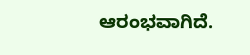ಆರಂಭವಾಗಿದೆ.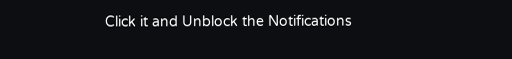Click it and Unblock the Notifications